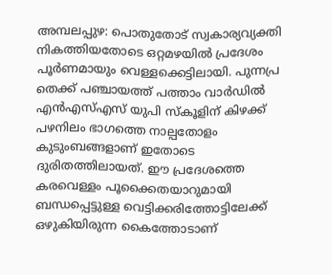അമ്പലപ്പുഴ: പൊതുതോട് സ്വകാര്യവ്യക്തി നികത്തിയതോടെ ഒറ്റമഴയിൽ പ്രദേശം പൂർണമായും വെള്ളക്കെട്ടിലായി. പുന്നപ്ര തെക്ക് പഞ്ചായത്ത് പത്താം വാർഡിൽ എൻഎസ്എസ് യുപി സ്കൂളിന് കിഴക്ക് പഴനിലം ഭാഗത്തെ നാല്പതോളം കുടുംബങ്ങളാണ് ഇതോടെ ദുരിതത്തിലായത്. ഈ പ്രദേശത്തെ കരവെള്ളം പൂക്കൈതയാറുമായി ബന്ധപ്പെട്ടുള്ള വെട്ടിക്കരിത്തോട്ടിലേക്ക് ഒഴുകിയിരുന്ന കൈത്തോടാണ്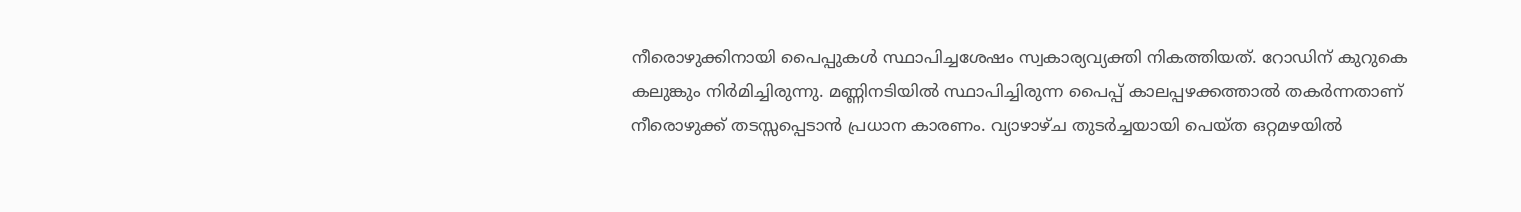നീരൊഴുക്കിനായി പൈപ്പുകൾ സ്ഥാപിച്ചശേഷം സ്വകാര്യവ്യക്തി നികത്തിയത്. റോഡിന് കുറുകെ കലുങ്കും നിർമിച്ചിരുന്നു. മണ്ണിനടിയിൽ സ്ഥാപിച്ചിരുന്ന പൈപ്പ് കാലപ്പഴക്കത്താൽ തകർന്നതാണ് നീരൊഴുക്ക് തടസ്സപ്പെടാൻ പ്രധാന കാരണം. വ്യാഴാഴ്ച തുടർച്ചയായി പെയ്ത ഒറ്റമഴയിൽ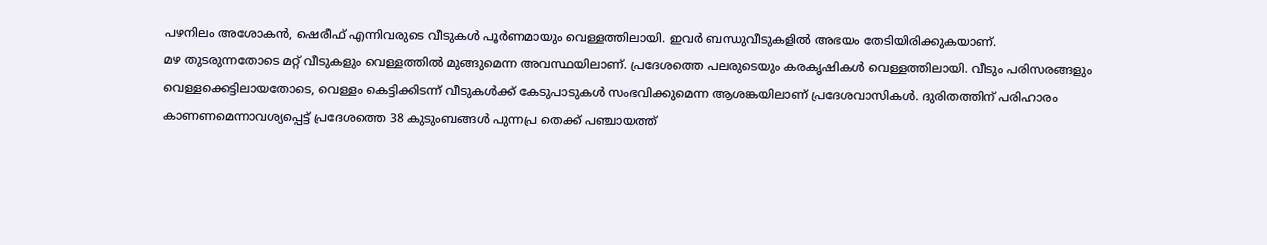പഴനിലം അശോകൻ, ഷെരീഫ് എന്നിവരുടെ വീടുകൾ പൂർണമായും വെള്ളത്തിലായി. ഇവർ ബന്ധുവീടുകളിൽ അഭയം തേടിയിരിക്കുകയാണ്.
മഴ തുടരുന്നതോടെ മറ്റ് വീടുകളും വെള്ളത്തിൽ മുങ്ങുമെന്ന അവസ്ഥയിലാണ്. പ്രദേശത്തെ പലരുടെയും കരകൃഷികൾ വെള്ളത്തിലായി. വീടും പരിസരങ്ങളും വെള്ളക്കെട്ടിലായതോടെ, വെള്ളം കെട്ടിക്കിടന്ന് വീടുകൾക്ക് കേടുപാടുകൾ സംഭവിക്കുമെന്ന ആശങ്കയിലാണ് പ്രദേശവാസികൾ. ദുരിതത്തിന് പരിഹാരം കാണണമെന്നാവശ്യപ്പെട്ട് പ്രദേശത്തെ 38 കുടുംബങ്ങൾ പുന്നപ്ര തെക്ക് പഞ്ചായത്ത്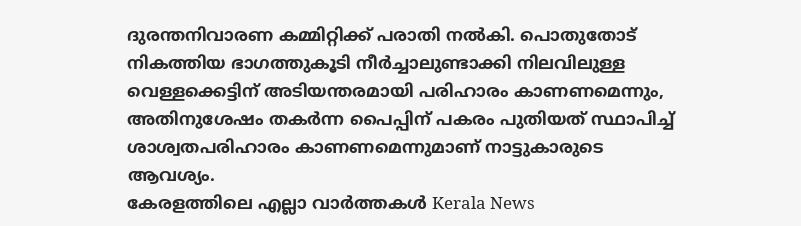ദുരന്തനിവാരണ കമ്മിറ്റിക്ക് പരാതി നൽകി. പൊതുതോട് നികത്തിയ ഭാഗത്തുകൂടി നീർച്ചാലുണ്ടാക്കി നിലവിലുള്ള വെള്ളക്കെട്ടിന് അടിയന്തരമായി പരിഹാരം കാണണമെന്നും, അതിനുശേഷം തകർന്ന പൈപ്പിന് പകരം പുതിയത് സ്ഥാപിച്ച് ശാശ്വതപരിഹാരം കാണണമെന്നുമാണ് നാട്ടുകാരുടെ ആവശ്യം.
കേരളത്തിലെ എല്ലാ വാർത്തകൾ Kerala News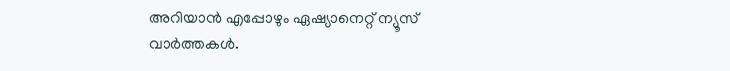അറിയാൻ എപ്പോഴും ഏഷ്യാനെറ്റ് ന്യൂസ് വാർത്തകൾ.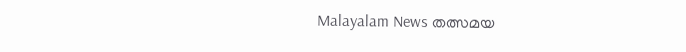Malayalam News തത്സമയ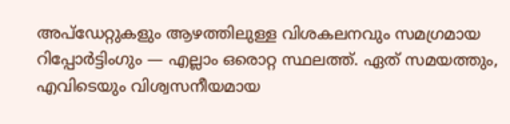അപ്ഡേറ്റുകളും ആഴത്തിലുള്ള വിശകലനവും സമഗ്രമായ റിപ്പോർട്ടിംഗും — എല്ലാം ഒരൊറ്റ സ്ഥലത്ത്. ഏത് സമയത്തും, എവിടെയും വിശ്വസനീയമായ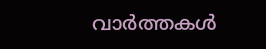വാർത്തകൾ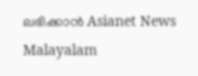ലഭിക്കാൻ Asianet News Malayalam